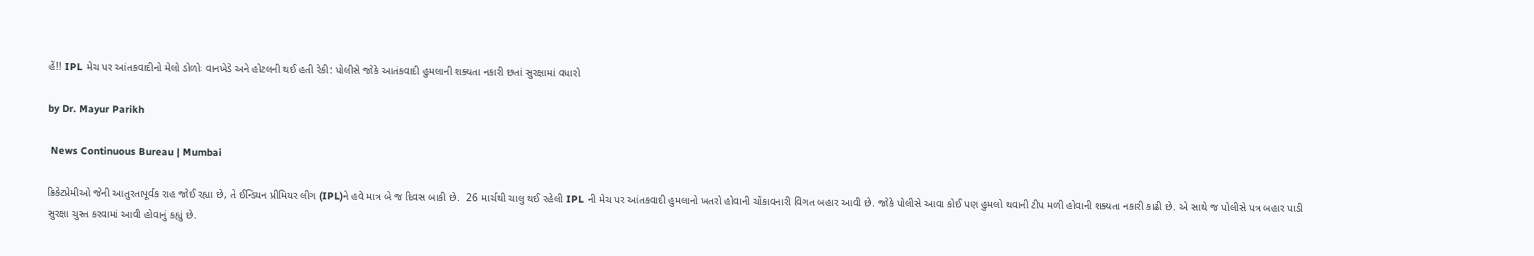હેં!! IPL મેચ પર આંતકવાદીનો મેલો ડોળોઃ વાનખેડે અને હોટલની થઈ હતી રેકી: પોલીસે જોકે આતંકવાદી હુમલાની શક્યતા નકારી છતાં સુરક્ષામાં વધારો

by Dr. Mayur Parikh

 News Continuous Bureau | Mumbai

ક્રિકેટપ્રેમીઓ જેની આતુરતાપૂર્વક રાહ જોઈ રહ્યા છે, તે ઈન્ડિયન પ્રીમિયર લીગ (IPL)ને હવે માત્ર બે જ દિવસ બાકી છે.  26 માર્ચથી ચાલુ થઈ રહેલી IPL ની મેચ પર આંતકવાદી હુમલાનો ખતરો હોવાની ચોંકાવનારી વિગત બહાર આવી છે. જોકે પોલીસે આવા કોઈ પણ હુમલો થવાની ટીપ મળી હોવાની શક્યતા નકારી કાઢી છે. એ સાથે જ પોલીસે પત્ર બહાર પાડી સુરક્ષા ચુસ્ત કરવામાં આવી હોવાનું કહ્યું છે.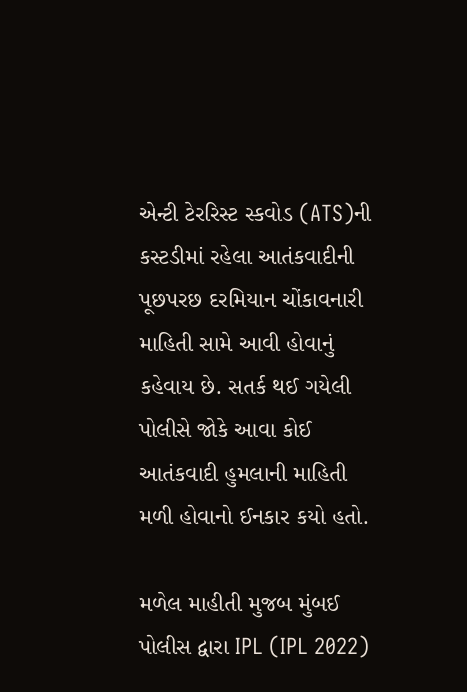એન્ટી ટેરરિસ્ટ સ્કવોડ (ATS)ની કસ્ટડીમાં રહેલા આતંકવાદીની પૂછપરછ દરમિયાન ચોંકાવનારી માહિતી સામે આવી હોવાનું કહેવાય છે. સતર્ક થઈ ગયેલી પોલીસે જોકે આવા કોઈ આતંકવાદી હુમલાની માહિતી મળી હોવાનો ઈનકાર કયો હતો.

મળેલ માહીતી મુજબ મુંબઈ પોલીસ દ્વારા IPL (IPL 2022)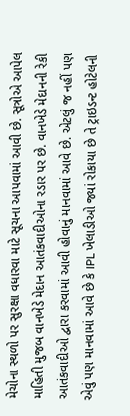મેચોના સ્થળો પર સુરક્ષા વધારવા માટે સૂચના આપવામાં આવી છે. સૂત્રોએ આપેલ માહિતી મુજબ વાનખેડે મેદાન આતંકવાદીઓના રડાર પર છે. વાનખેડે મેદાનની રેકી આતંકવાદીઓ દ્વારા કરવામાં આવી હોવાનું માનવામાં આવે છે. એટલું જ નહીં પણ એવું પણ માનવામાં આવે છે કે IPL ખેલાડીઓ જ્યાં રોકાયા છે તે ટ્રાઇડન્ટ હોટેલની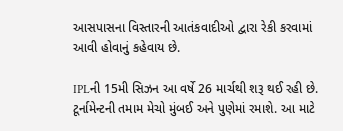આસપાસના વિસ્તારની આતંકવાદીઓ દ્વારા રેકી કરવામાં આવી હોવાનું કહેવાય છે.

IPLની 15મી સિઝન આ વર્ષે 26 માર્ચથી શરૂ થઈ રહી છે. ટૂર્નામેન્ટની તમામ મેચો મુંબઈ અને પુણેમાં રમાશે. આ માટે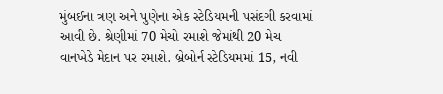મુંબઈના ત્રણ અને પુણેના એક સ્ટેડિયમની પસંદગી કરવામાં આવી છે. શ્રેણીમાં 70 મેચો રમાશે જેમાંથી 20 મેચ વાનખેડે મેદાન પર રમાશે. બ્રેબોર્ન સ્ટેડિયમમાં 15, નવી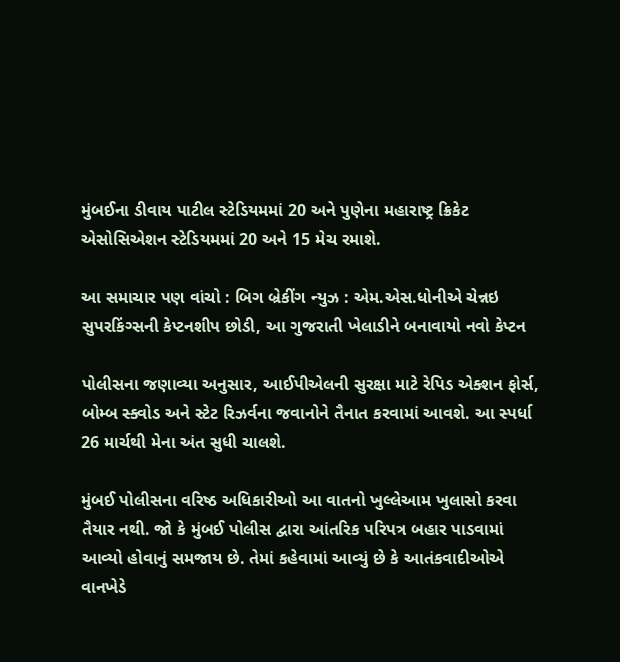મુંબઈના ડીવાય પાટીલ સ્ટેડિયમમાં 20 અને પુણેના મહારાષ્ટ્ર ક્રિકેટ એસોસિએશન સ્ટેડિયમમાં 20 અને 15 મેચ રમાશે.

આ સમાચાર પણ વાંચો : બિગ બ્રેકીંગ ન્યુઝ : એમ.એસ.ધોનીએ ચેન્નઇ સુપરકિંગ્સની કેપ્ટનશીપ છોડી, આ ગુજરાતી ખેલાડીને બનાવાયો નવો કેપ્ટન

પોલીસના જણાવ્યા અનુસાર, આઈપીએલની સુરક્ષા માટે રેપિડ એક્શન ફોર્સ, બોમ્બ સ્ક્વોડ અને સ્ટેટ રિઝર્વના જવાનોને તૈનાત કરવામાં આવશે. આ સ્પર્ધા 26 માર્ચથી મેના અંત સુધી ચાલશે.

મુંબઈ પોલીસના વરિષ્ઠ અધિકારીઓ આ વાતનો ખુલ્લેઆમ ખુલાસો કરવા તૈયાર નથી. જો કે મુંબઈ પોલીસ દ્વારા આંતરિક પરિપત્ર બહાર પાડવામાં આવ્યો હોવાનું સમજાય છે. તેમાં કહેવામાં આવ્યું છે કે આતંકવાદીઓએ વાનખેડે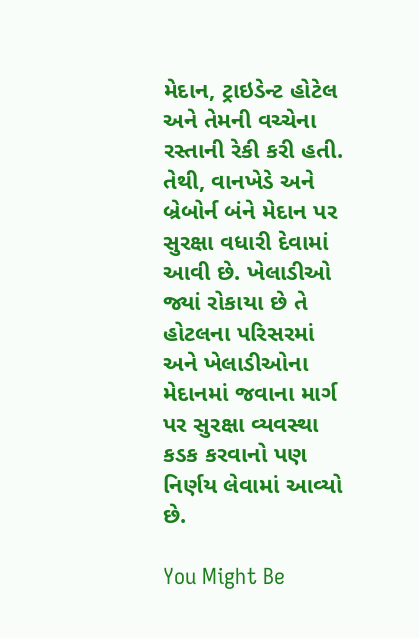મેદાન, ટ્રાઇડેન્ટ હોટેલ અને તેમની વચ્ચેના રસ્તાની રેકી કરી હતી. તેથી, વાનખેડે અને બ્રેબોર્ન બંને મેદાન પર સુરક્ષા વધારી દેવામાં આવી છે. ખેલાડીઓ જ્યાં રોકાયા છે તે હોટલના પરિસરમાં અને ખેલાડીઓના મેદાનમાં જવાના માર્ગ પર સુરક્ષા વ્યવસ્થા કડક કરવાનો પણ નિર્ણય લેવામાં આવ્યો છે.

You Might Be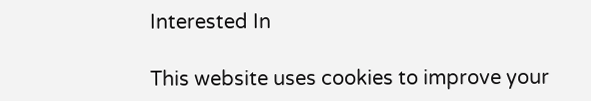Interested In

This website uses cookies to improve your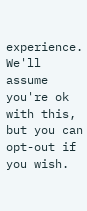experience. We'll assume you're ok with this, but you can opt-out if you wish.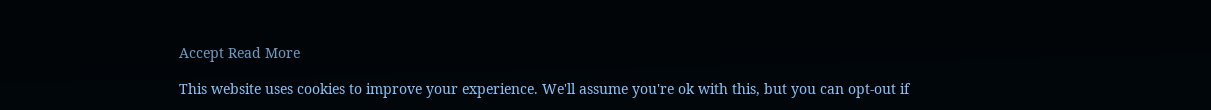Accept Read More

This website uses cookies to improve your experience. We'll assume you're ok with this, but you can opt-out if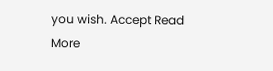you wish. Accept Read More